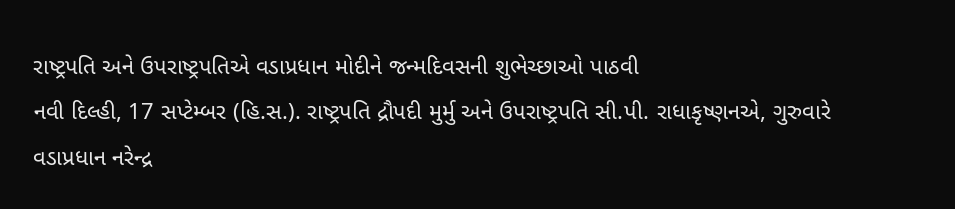રાષ્ટ્રપતિ અને ઉપરાષ્ટ્રપતિએ વડાપ્રધાન મોદીને જન્મદિવસની શુભેચ્છાઓ પાઠવી
નવી દિલ્હી, 17 સપ્ટેમ્બર (હિ.સ.). રાષ્ટ્રપતિ દ્રૌપદી મુર્મુ અને ઉપરાષ્ટ્રપતિ સી.પી. રાધાકૃષ્ણનએ, ગુરુવારે વડાપ્રધાન નરેન્દ્ર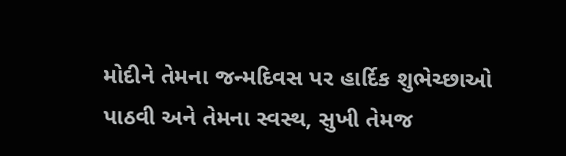મોદીને તેમના જન્મદિવસ પર હાર્દિક શુભેચ્છાઓ પાઠવી અને તેમના સ્વસ્થ, સુખી તેમજ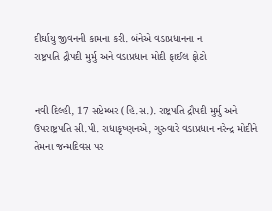દીર્ઘાયુ જીવનની કામના કરી. બંનેએ વડાપ્રધાનના ન
રાષ્ટ્રપતિ દ્રૌપદી મુર્મુ અને વડાપ્રધાન મોદી ફાઈલ ફોટો


નવી દિલ્હી, 17 સપ્ટેમ્બર (હિ.સ.). રાષ્ટ્રપતિ દ્રૌપદી મુર્મુ અને ઉપરાષ્ટ્રપતિ સી.પી. રાધાકૃષ્ણનએ, ગુરુવારે વડાપ્રધાન નરેન્દ્ર મોદીને તેમના જન્મદિવસ પર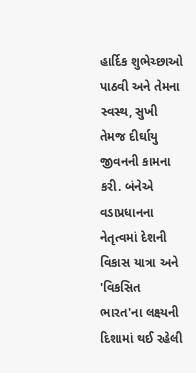હાર્દિક શુભેચ્છાઓ પાઠવી અને તેમના સ્વસ્થ, સુખી તેમજ દીર્ઘાયુ જીવનની કામના કરી. બંનેએ વડાપ્રધાનના નેતૃત્વમાં દેશની વિકાસ યાત્રા અને 'વિકસિત ભારત'ના લક્ષ્યની દિશામાં થઈ રહેલી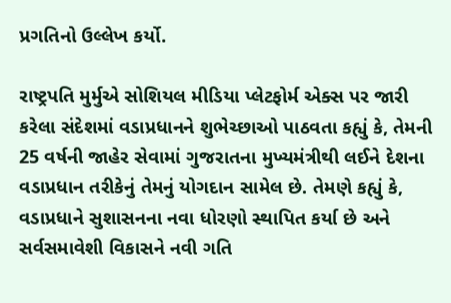પ્રગતિનો ઉલ્લેખ કર્યો.

રાષ્ટ્રપતિ મુર્મુએ સોશિયલ મીડિયા પ્લેટફોર્મ એક્સ પર જારી કરેલા સંદેશમાં વડાપ્રધાનને શુભેચ્છાઓ પાઠવતા કહ્યું કે, તેમની 25 વર્ષની જાહેર સેવામાં ગુજરાતના મુખ્યમંત્રીથી લઈને દેશના વડાપ્રધાન તરીકેનું તેમનું યોગદાન સામેલ છે. તેમણે કહ્યું કે, વડાપ્રધાને સુશાસનના નવા ધોરણો સ્થાપિત કર્યા છે અને સર્વસમાવેશી વિકાસને નવી ગતિ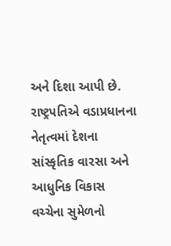અને દિશા આપી છે. રાષ્ટ્રપતિએ વડાપ્રધાનના નેતૃત્વમાં દેશના સાંસ્કૃતિક વારસા અને આધુનિક વિકાસ વચ્ચેના સુમેળનો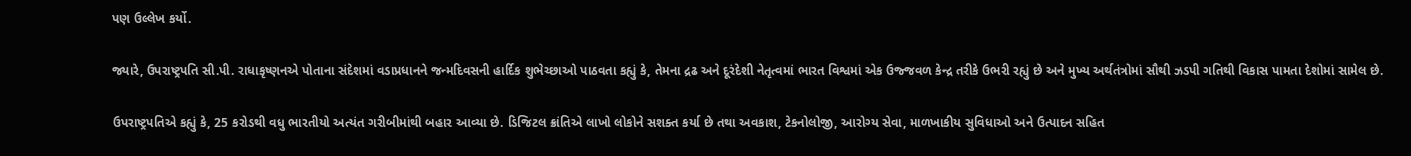પણ ઉલ્લેખ કર્યો.

જ્યારે, ઉપરાષ્ટ્રપતિ સી.પી. રાધાકૃષ્ણનએ પોતાના સંદેશમાં વડાપ્રધાનને જન્મદિવસની હાર્દિક શુભેચ્છાઓ પાઠવતા કહ્યું કે, તેમના દ્રઢ અને દૂરંદેશી નેતૃત્વમાં ભારત વિશ્વમાં એક ઉજ્જવળ કેન્દ્ર તરીકે ઉભરી રહ્યું છે અને મુખ્ય અર્થતંત્રોમાં સૌથી ઝડપી ગતિથી વિકાસ પામતા દેશોમાં સામેલ છે.

ઉપરાષ્ટ્રપતિએ કહ્યું કે, 25 કરોડથી વધુ ભારતીયો અત્યંત ગરીબીમાંથી બહાર આવ્યા છે. ડિજિટલ ક્રાંતિએ લાખો લોકોને સશક્ત કર્યા છે તથા અવકાશ, ટેકનોલોજી, આરોગ્ય સેવા, માળખાકીય સુવિધાઓ અને ઉત્પાદન સહિત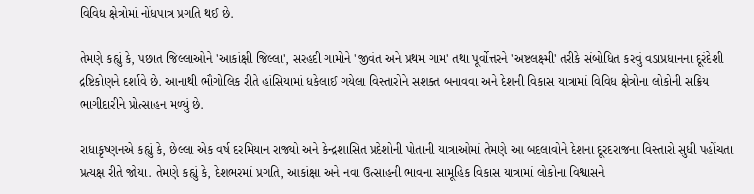વિવિધ ક્ષેત્રોમાં નોંધપાત્ર પ્રગતિ થઈ છે.

તેમણે કહ્યું કે, પછાત જિલ્લાઓને 'આકાંક્ષી જિલ્લા', સરહદી ગામોને 'જીવંત અને પ્રથમ ગામ' તથા પૂર્વોત્તરને 'અષ્ટલક્ષ્મી' તરીકે સંબોધિત કરવું વડાપ્રધાનના દૂરંદેશી દ્રષ્ટિકોણને દર્શાવે છે. આનાથી ભૌગોલિક રીતે હાંસિયામાં ધકેલાઈ ગયેલા વિસ્તારોને સશક્ત બનાવવા અને દેશની વિકાસ યાત્રામાં વિવિધ ક્ષેત્રોના લોકોની સક્રિય ભાગીદારીને પ્રોત્સાહન મળ્યું છે.

રાધાકૃષ્ણનએ કહ્યું કે, છેલ્લા એક વર્ષ દરમિયાન રાજ્યો અને કેન્દ્રશાસિત પ્રદેશોની પોતાની યાત્રાઓમાં તેમણે આ બદલાવોને દેશના દૂરદરાજના વિસ્તારો સુધી પહોંચતા પ્રત્યક્ષ રીતે જોયા. તેમણે કહ્યું કે, દેશભરમાં પ્રગતિ, આકાંક્ષા અને નવા ઉત્સાહની ભાવના સામૂહિક વિકાસ યાત્રામાં લોકોના વિશ્વાસને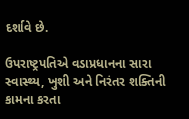દર્શાવે છે.

ઉપરાષ્ટ્રપતિએ વડાપ્રધાનના સારા સ્વાસ્થ્ય, ખુશી અને નિરંતર શક્તિની કામના કરતા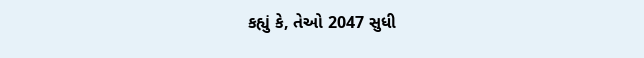કહ્યું કે, તેઓ 2047 સુધી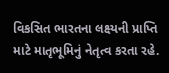વિકસિત ભારતના લક્ષ્યની પ્રાપ્તિ માટે માતૃભૂમિનું નેતૃત્વ કરતા રહે.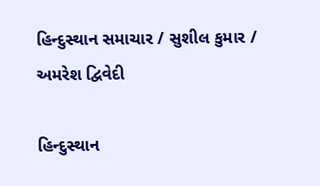હિન્દુસ્થાન સમાચાર / સુશીલ કુમાર / અમરેશ દ્વિવેદી

હિન્દુસ્થાન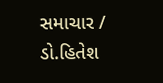સમાચાર / ડો.હિતેશ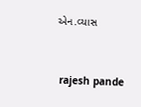એન.વ્યાસ


 rajesh pande